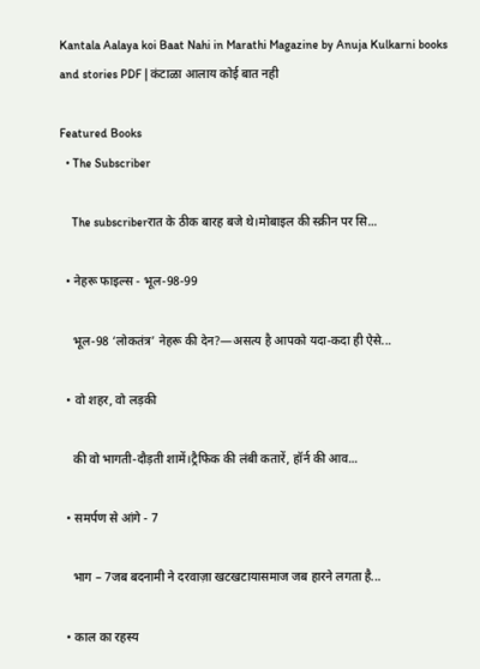Kantala Aalaya koi Baat Nahi in Marathi Magazine by Anuja Kulkarni books and stories PDF | कंटाळा आलाय कोई बात नही

Featured Books
  • The Subscriber

    The subscriberरात के ठीक बारह बजे थे।मोबाइल की स्क्रीन पर सि...

  • नेहरू फाइल्स - भूल-98-99

    भूल-98 ‘लोकतंत्र’ नेहरू की देन?—असत्य है आपको यदा-कदा ही ऐसे...

  • वो शहर, वो लड़की

    की वो भागती-दौड़ती शामें।ट्रैफिक की लंबी कतारें, हॉर्न की आव...

  • समर्पण से आंगे - 7

    भाग – 7जब बदनामी ने दरवाज़ा खटखटायासमाज जब हारने लगता है...

  • काल का रहस्य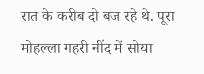रात के करीब दो बज रहे थे. पूरा मोहल्ला गहरी नींद में सोया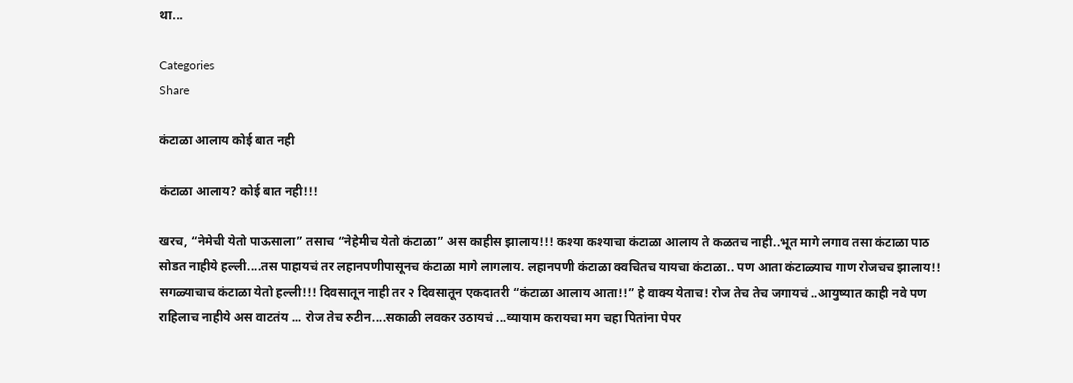था...

Categories
Share

कंटाळा आलाय कोई बात नही

कंटाळा आलाय? कोई बात नही!!!

खरच, “नेमेची येतो पाऊसाला” तसाच “नेहेमीच येतो कंटाळा” अस काहीस झालाय!!! कश्या कश्याचा कंटाळा आलाय ते कळतच नाही..भूत मागे लगाव तसा कंटाळा पाठ सोडत नाहीये हल्ली....तस पाहायचं तर लहानपणीपासूनच कंटाळा मागे लागलाय. लहानपणी कंटाळा क्वचितच यायचा कंटाळा.. पण आता कंटाळ्याच गाण रोजचच झालाय!! सगळ्याचाच कंटाळा येतो हल्ली!!! दिवसातून नाही तर २ दिवसातून एकदातरी “कंटाळा आलाय आता!!” हे वाक्य येताच! रोज तेच तेच जगायचं ..आयुष्यात काही नवे पण राहिलाच नाहीये अस वाटतंय ... रोज तेच रुटीन....सकाळी लवकर उठायचं ...व्यायाम करायचा मग चहा पितांना पेपर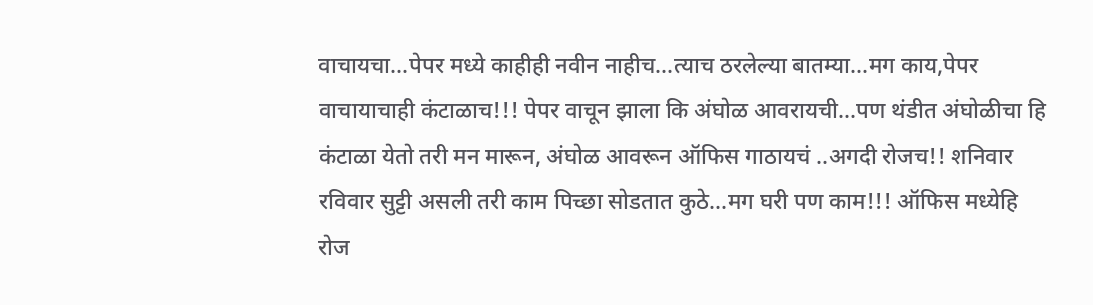वाचायचा...पेपर मध्ये काहीही नवीन नाहीच...त्याच ठरलेल्या बातम्या...मग काय,पेपर वाचायाचाही कंटाळाच!!! पेपर वाचून झाला कि अंघोळ आवरायची...पण थंडीत अंघोळीचा हि कंटाळा येतो तरी मन मारून, अंघोळ आवरून ऑफिस गाठायचं ..अगदी रोजच!! शनिवार रविवार सुट्टी असली तरी काम पिच्छा सोडतात कुठे...मग घरी पण काम!!! ऑफिस मध्येहि रोज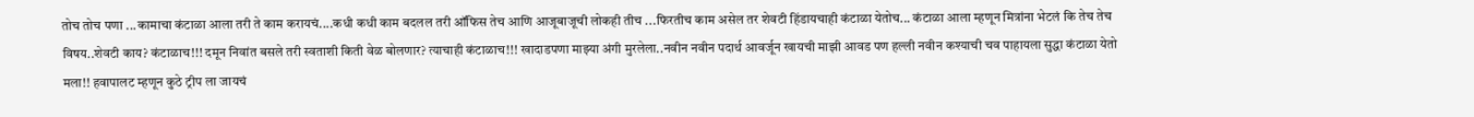तोच तोच पणा ...कामाचा कंटाळा आला तरी ते काम करायचं....कधी कधी काम बदलल तरी ऑफिस तेच आणि आजूबाजूची लोकही तीच ...फिरतीच काम असेल तर शेवटी हिंडायचाही कंटाळा येतोच... कंटाळा आला म्हणून मित्रांना भेटलं कि तेच तेच विषय..शेवटी काय? कंटाळाच!!! दमून निवांत बसले तरी स्वताशी किती वेळ बोलणार? त्याचाही कंटाळाच!!! खादाडपणा माझ्या अंगी मुरलेला..नवीन नवीन पदार्थ आवर्जून खायची माझी आवड पण हल्ली नवीन कश्याची चव पाहायला सुद्धा कंटाळा येतो मला!! हवापालट म्हणून कुठे ट्रीप ला जायचं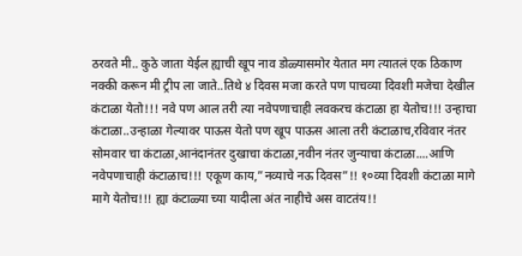ठरवते मी.. कुठे जाता येईल ह्याची खूप नाव डोळ्यासमोर येतात मग त्यातलं एक ठिकाण नक्की करून मी ट्रीप ला जाते..तिथे ४ दिवस मजा करते पण पाचव्या दिवशी मजेचा देखील कंटाळा येतो!!! नवे पण आल तरी त्या नवेपणाचाही लवकरच कंटाळा हा येतोच!!! उन्हाचा कंटाळा..उन्हाळा गेल्यावर पाऊस येतो पण खूप पाऊस आला तरी कंटाळाच,रविवार नंतर सोमवार चा कंटाळा,आनंदानंतर दुखाचा कंटाळा,नवीन नंतर जुन्याचा कंटाळा....आणि नवेपणाचाही कंटाळाच!!! एकूण काय,”नव्याचे नऊ दिवस”!! १०व्या दिवशी कंटाळा मागे मागे येतोच!!! ह्या कंटाळ्या च्या यादीला अंत नाहीचे अस वाटतंय!!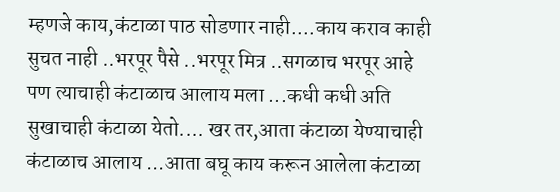म्हणजे काय,कंटाळा पाठ सोडणार नाही....काय कराव काही सुचत नाही ..भरपूर पैसे ..भरपूर मित्र ..सगळाच भरपूर आहे पण त्याचाही कंटाळाच आलाय मला ...कधी कधी अति सुखाचाही कंटाळा येतो.... खर तर,आता कंटाळा येण्याचाही कंटाळाच आलाय ...आता बघू काय करून आलेला कंटाळा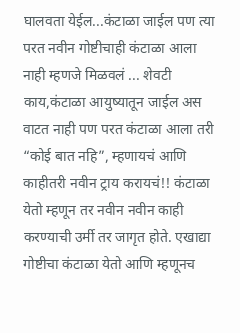घालवता येईल...कंटाळा जाईल पण त्या परत नवीन गोष्टीचाही कंटाळा आला नाही म्हणजे मिळवलं ... शेवटी काय,कंटाळा आयुष्यातून जाईल अस वाटत नाही पण परत कंटाळा आला तरी “कोई बात नहि”, म्हणायचं आणि काहीतरी नवीन ट्राय करायचं!! कंटाळा येतो म्हणून तर नवीन नवीन काही करण्याची उर्मी तर जागृत होते. एखाद्या गोष्टीचा कंटाळा येतो आणि म्हणूनच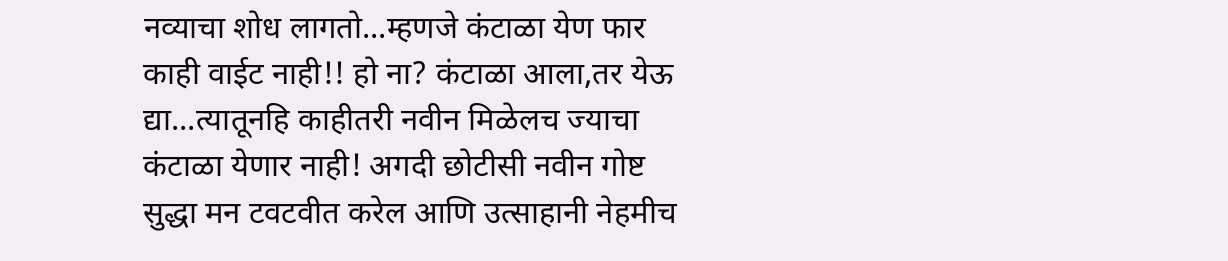नव्याचा शोध लागतो...म्हणजे कंटाळा येण फार काही वाईट नाही!! हो ना? कंटाळा आला,तर येऊ द्या...त्यातूनहि काहीतरी नवीन मिळेलच ज्याचा कंटाळा येणार नाही! अगदी छोटीसी नवीन गोष्ट सुद्धा मन टवटवीत करेल आणि उत्साहानी नेहमीच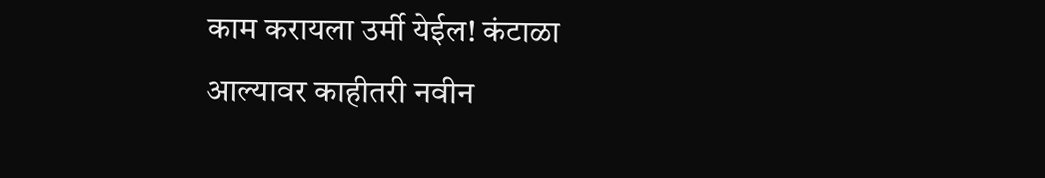काम करायला उर्मी येईल! कंटाळा आल्यावर काहीतरी नवीन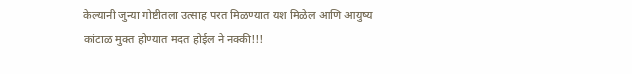केल्यानी जुन्या गोष्टीतला उत्साह परत मिळण्यात यश मिळेल आणि आयुष्य कांटाळ मुक्त होण्यात मदत होईल ने नक्की!!!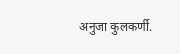अनुजा कुलकर्णी.